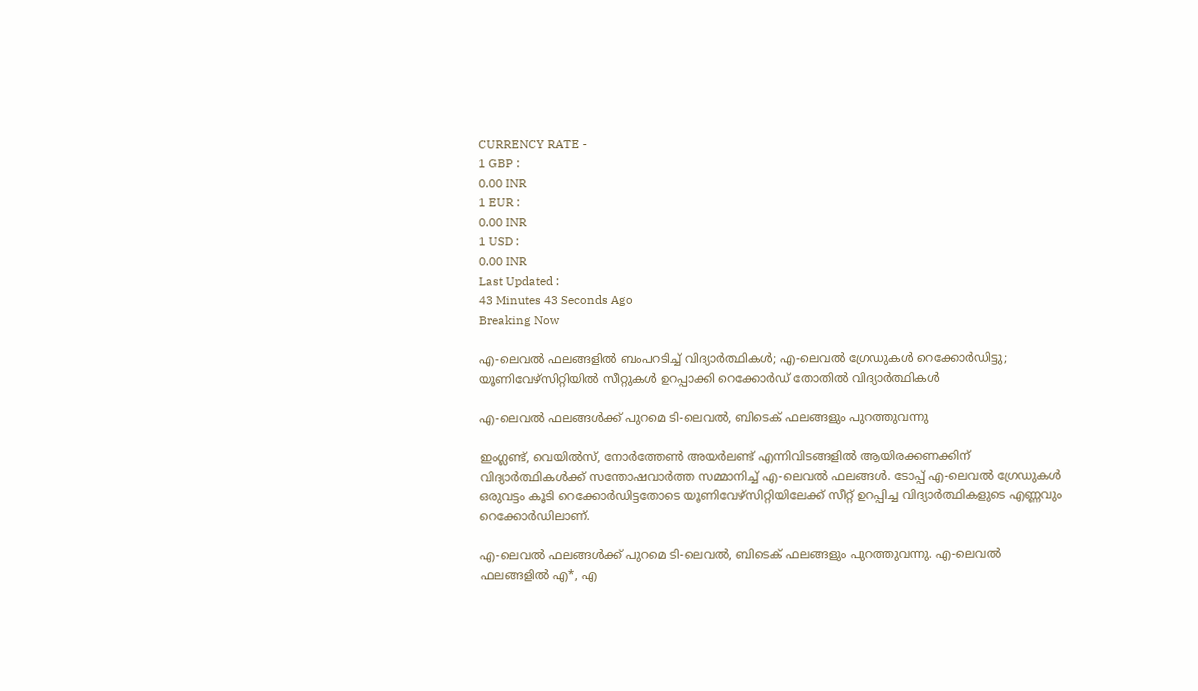CURRENCY RATE -
1 GBP :
0.00 INR
1 EUR :
0.00 INR
1 USD :
0.00 INR
Last Updated :
43 Minutes 43 Seconds Ago
Breaking Now

എ-ലെവല്‍ ഫലങ്ങളില്‍ ബംപറടിച്ച് വിദ്യാര്‍ത്ഥികള്‍; എ-ലെവല്‍ ഗ്രേഡുകള്‍ റെക്കോര്‍ഡിട്ടു; യൂണിവേഴ്‌സിറ്റിയില്‍ സീറ്റുകള്‍ ഉറപ്പാക്കി റെക്കോര്‍ഡ് തോതില്‍ വിദ്യാര്‍ത്ഥികള്‍

എ-ലെവല്‍ ഫലങ്ങള്‍ക്ക് പുറമെ ടി-ലെവല്‍, ബിടെക് ഫലങ്ങളും പുറത്തുവന്നു

ഇംഗ്ലണ്ട്, വെയില്‍സ്, നോര്‍ത്തേണ്‍ അയര്‍ലണ്ട് എന്നിവിടങ്ങളില്‍ ആയിരക്കണക്കിന് വിദ്യാര്‍ത്ഥികള്‍ക്ക് സന്തോഷവാര്‍ത്ത സമ്മാനിച്ച് എ-ലെവല്‍ ഫലങ്ങള്‍. ടോപ്പ് എ-ലെവല്‍ ഗ്രേഡുകള്‍ ഒരുവട്ടം കൂടി റെക്കോര്‍ഡിട്ടതോടെ യൂണിവേഴ്‌സിറ്റിയിലേക്ക് സീറ്റ് ഉറപ്പിച്ച വിദ്യാര്‍ത്ഥികളുടെ എണ്ണവും റെക്കോര്‍ഡിലാണ്.

എ-ലെവല്‍ ഫലങ്ങള്‍ക്ക് പുറമെ ടി-ലെവല്‍, ബിടെക് ഫലങ്ങളും പുറത്തുവന്നു. എ-ലെവല്‍ ഫലങ്ങളില്‍ എ*, എ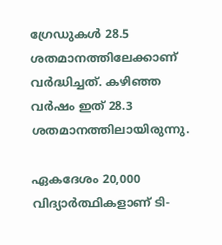ഗ്രേഡുകള്‍ 28.5 ശതമാനത്തിലേക്കാണ് വര്‍ദ്ധിച്ചത്. കഴിഞ്ഞ വര്‍ഷം ഇത് 28.3 ശതമാനത്തിലായിരുന്നു.

ഏകദേശം 20,000 വിദ്യാര്‍ത്ഥികളാണ് ടി-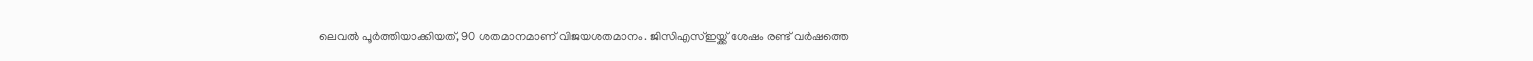ലെവല്‍ പൂര്‍ത്തിയാക്കിയത്, 90 ശതമാനമാണ് വിജയശതമാനം. ജിസിഎസ്ഇയ്ക്ക് ശേഷം രണ്ട് വര്‍ഷത്തെ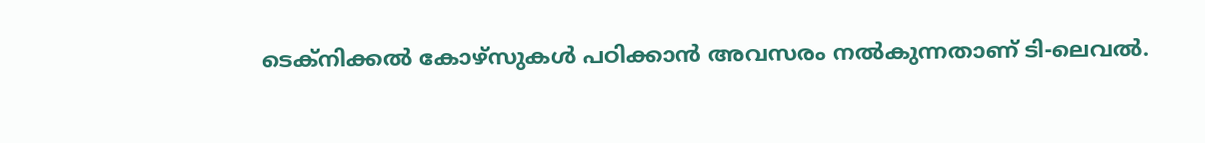ടെക്‌നിക്കല്‍ കോഴ്‌സുകള്‍ പഠിക്കാന്‍ അവസരം നല്‍കുന്നതാണ് ടി-ലെവല്‍.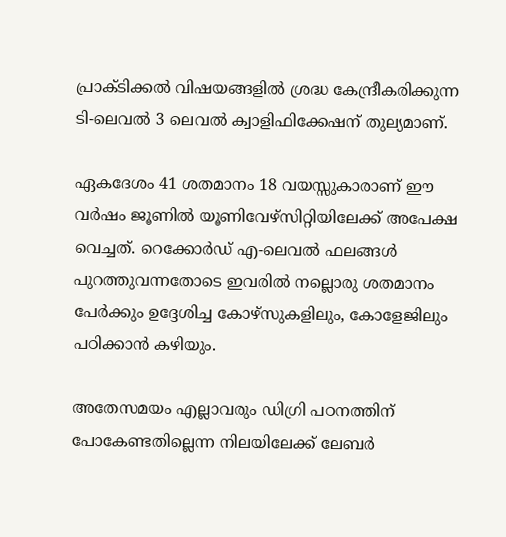പ്രാക്ടിക്കല്‍ വിഷയങ്ങളില്‍ ശ്രദ്ധ കേന്ദ്രീകരിക്കുന്ന ടി-ലെവല്‍ 3 ലെവല്‍ ക്വാളിഫിക്കേഷന് തുല്യമാണ്.

ഏകദേശം 41 ശതമാനം 18 വയസ്സുകാരാണ് ഈ വര്‍ഷം ജൂണില്‍ യൂണിവേഴ്‌സിറ്റിയിലേക്ക് അപേക്ഷ വെച്ചത്. റെക്കോര്‍ഡ് എ-ലെവല്‍ ഫലങ്ങള്‍ പുറത്തുവന്നതോടെ ഇവരില്‍ നല്ലൊരു ശതമാനം പേര്‍ക്കും ഉദ്ദേശിച്ച കോഴ്‌സുകളിലും, കോളേജിലും പഠിക്കാന്‍ കഴിയും.

അതേസമയം എല്ലാവരും ഡിഗ്രി പഠനത്തിന് പോകേണ്ടതില്ലെന്ന നിലയിലേക്ക് ലേബര്‍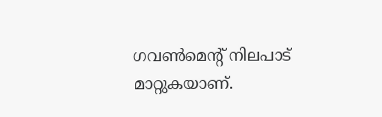ഗവണ്‍മെന്റ് നിലപാട് മാറ്റുകയാണ്.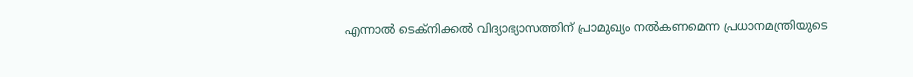എന്നാല്‍ ടെക്‌നിക്കല്‍ വിദ്യാഭ്യാസത്തിന് പ്രാമുഖ്യം നല്‍കണമെന്ന പ്രധാനമന്ത്രിയുടെ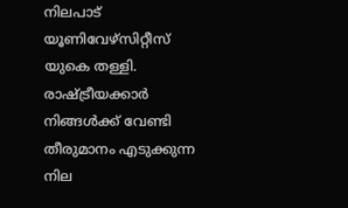നിലപാട് യൂണിവേഴ്‌സിറ്റീസ് യുകെ തള്ളി. രാഷ്ട്രീയക്കാര്‍ നിങ്ങള്‍ക്ക് വേണ്ടി തീരുമാനം എടുക്കുന്ന നില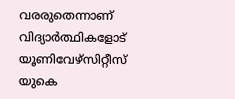വരരുതെന്നാണ് വിദ്യാര്‍ത്ഥികളോട് യൂണിവേഴ്‌സിറ്റീസ് യുകെ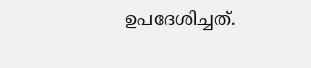ഉപദേശിച്ചത്.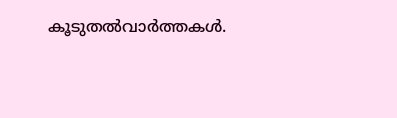കൂടുതല്‍വാര്‍ത്തകള്‍.